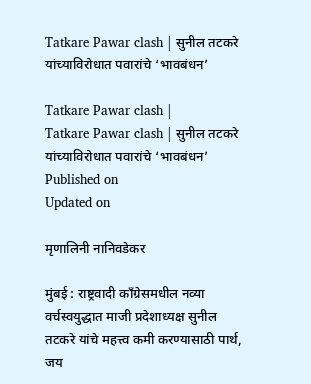Tatkare Pawar clash | सुनील तटकरे यांच्याविरोधात पवारांचे ‘भावबंधन’

Tatkare Pawar clash |
Tatkare Pawar clash | सुनील तटकरे यांच्याविरोधात पवारांचे ‘भावबंधन’
Published on
Updated on

मृणालिनी नानिवडेकर

मुंबई : राष्ट्रवादी काँग्रेसमधील नव्या वर्चस्वयुद्धात माजी प्रदेशाध्यक्ष सुनील तटकरे यांचे महत्त्व कमी करण्यासाठी पार्थ, जय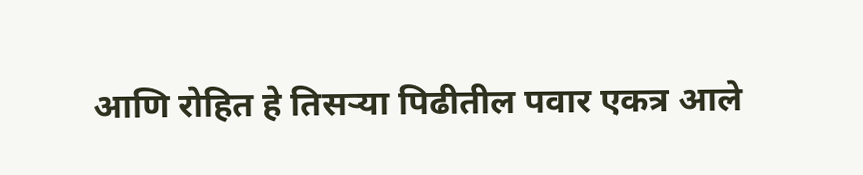आणि रोहित हे तिसर्‍या पिढीतील पवार एकत्र आले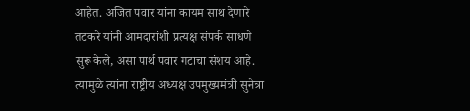आहेत. अजित पवार यांना कायम साथ देणारे तटकरे यांनी आमदारांशी प्रत्यक्ष संपर्क साधणे सुरू केले, असा पार्थ पवार गटाचा संशय आहे. त्यामुळे त्यांना राष्ट्रीय अध्यक्ष उपमुख्यमंत्री सुनेत्रा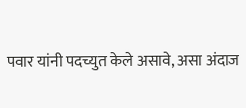पवार यांनी पदच्युत केले असावे, असा अंदाज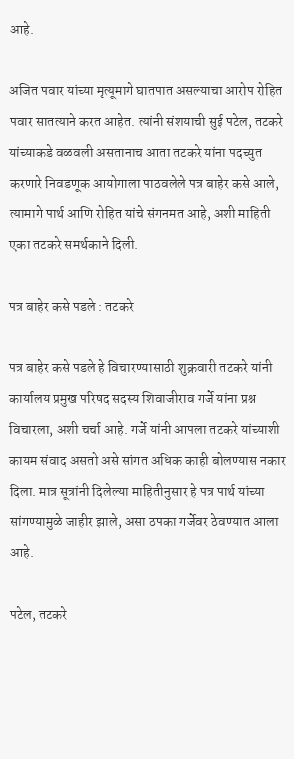आहे.

अजित पवार यांच्या मृत्यूमागे घातपात असल्याचा आरोप रोहित पवार सातत्याने करत आहेत. त्यांनी संशयाची सुई पटेल, तटकरे यांच्याकडे वळवली असतानाच आता तटकरे यांना पदच्युत करणारे निवडणूक आयोगाला पाठवलेले पत्र बाहेर कसे आले, त्यामागे पार्थ आणि रोहित यांचे संगनमत आहे, अशी माहिती एका तटकरे समर्थकाने दिली.

पत्र बाहेर कसे पडले : तटकरे

पत्र बाहेर कसे पडले हे विचारण्यासाठी शुक्रवारी तटकरे यांनी कार्यालय प्रमुख परिषद सदस्य शिवाजीराव गर्जे यांना प्रश्न विचारला, अशी चर्चा आहे. गर्जे यांनी आपला तटकरे यांच्याशी कायम संवाद असतो असे सांगत अधिक काही बोलण्यास नकार दिला. मात्र सूत्रांनी दिलेल्या माहितीनुसार हे पत्र पार्थ यांच्या सांगण्यामुळे जाहीर झाले, असा ठपका गर्जेवर ठेवण्यात आला आहे.

पटेल, तटकरे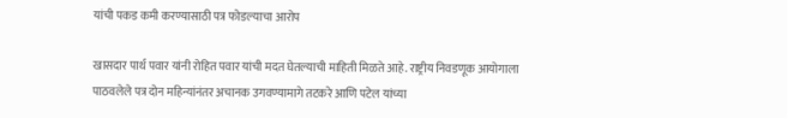यांची पकड कमी करण्यासाठी पत्र फोडल्याचा आरोप

खासदार पार्थ पवार यांनी रोहित पवार यांची मदत घेतल्याची माहिती मिळते आहे. राष्ट्रीय निवडणूक आयोगाला पाठवलेले पत्र दोन महिन्यांनंतर अचानक उगवण्यामागे तटकरे आणि पटेल यांच्या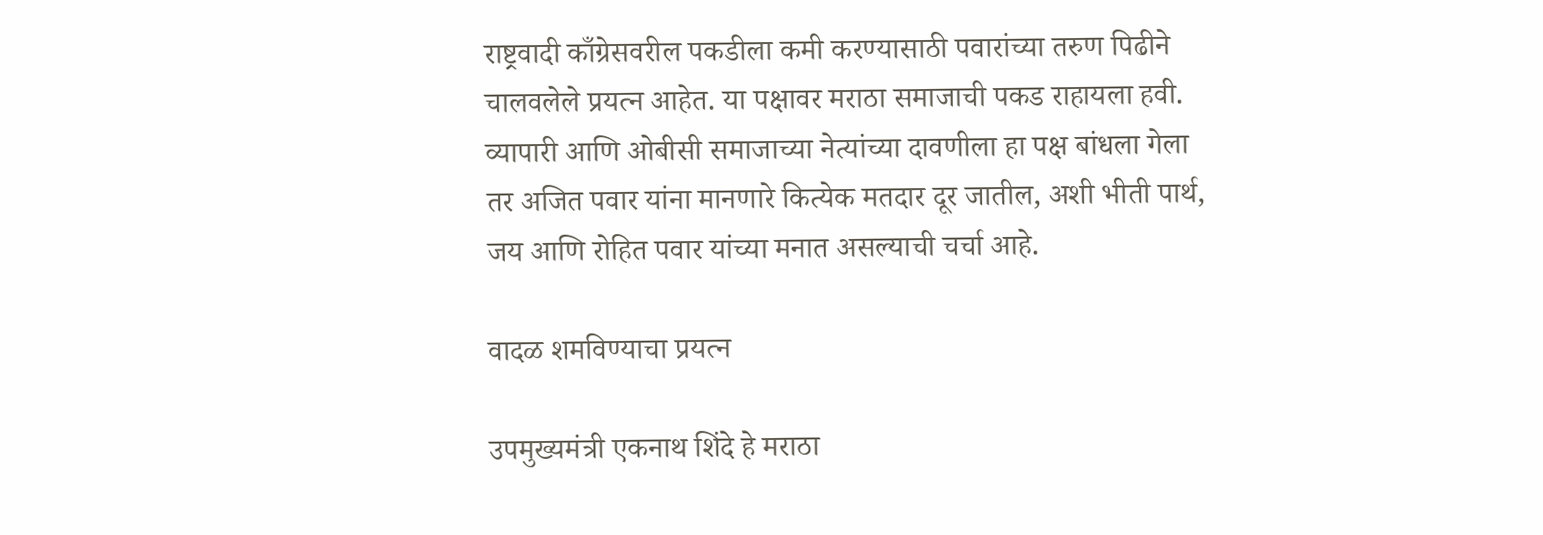राष्ट्रवादी काँग्रेसवरील पकडीला कमी करण्यासाठी पवारांच्या तरुण पिढीने चालवलेले प्रयत्न आहेत. या पक्षावर मराठा समाजाची पकड राहायला हवी. व्यापारी आणि ओबीसी समाजाच्या नेत्यांच्या दावणीला हा पक्ष बांधला गेला तर अजित पवार यांना मानणारे कित्येक मतदार दूर जातील, अशी भीती पार्थ, जय आणि रोहित पवार यांच्या मनात असल्याची चर्चा आहे.

वादळ शमविण्याचा प्रयत्न

उपमुख्यमंत्री एकनाथ शिंदे हे मराठा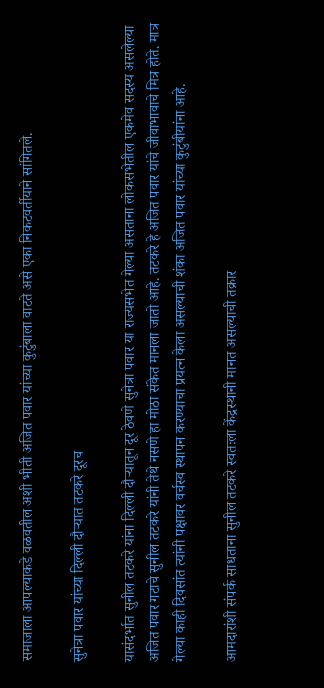समाजाला आपल्याकडे वळवतील अशी भीती अजित पवार यांच्या कुटुंबाला वाटते असे एका निकटवर्तीयाने सांगितले.

सुनेत्रा पवार यांच्या दिल्ली दौर्‍यात तटकरे दूरच

यासंदर्भात सुनील तटकरे यांना दिल्ली दौर्‍यातून दूर ठेवणे सुनेत्रा पवार या राज्यसभेत गेल्या असताना लोकसभेतील एकमेव सदस्य असलेल्या अजित पवार गटाचे सुनील तटकरे यांनी तेथे नसणे हा मोठा संकेत मानला जातो आहे. तटकरे हे अजित पवार यांचे जीवाभावाचे मित्र होते. मात्र गेल्या काही दिवसांत त्यांनी पक्षावर वर्चस्व स्थापन करण्याचा प्रयत्न केला असल्याची शंका अजित पवार यांच्या कुटुंबीयांना आहे.

आमदारांशी संपर्क साधताना सुनील तटकरे स्वतःला केंद्रस्थानी मानत असल्याची तक्रार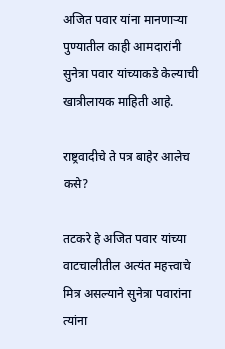अजित पवार यांना मानणार्‍या पुण्यातील काही आमदारांनी सुनेत्रा पवार यांच्याकडे केल्याची खात्रीलायक माहिती आहे.

राष्ट्रवादीचे ते पत्र बाहेर आलेच कसे?

तटकरे हे अजित पवार यांच्या वाटचालीतील अत्यंत महत्त्वाचे मित्र असल्याने सुनेत्रा पवारांना त्यांना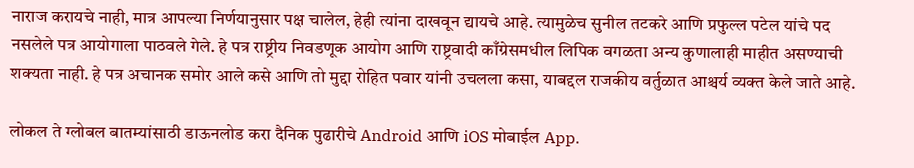नाराज करायचे नाही, मात्र आपल्या निर्णयानुसार पक्ष चालेल, हेही त्यांना दाखवून द्यायचे आहे. त्यामुळेच सुनील तटकरे आणि प्रफुल्ल पटेल यांचे पद नसलेले पत्र आयोगाला पाठवले गेले. हे पत्र राष्ट्रीय निवडणूक आयोग आणि राष्ट्रवादी काँग्रेसमधील लिपिक वगळता अन्य कुणालाही माहीत असण्याची शक्यता नाही. हे पत्र अचानक समोर आले कसे आणि तो मुद्दा रोहित पवार यांनी उचलला कसा, याबद्दल राजकीय वर्तुळात आश्चर्य व्यक्त केले जाते आहे.

लोकल ते ग्लोबल बातम्यांसाठी डाऊनलोड करा दैनिक पुढारीचे Android आणि iOS मोबाईल App.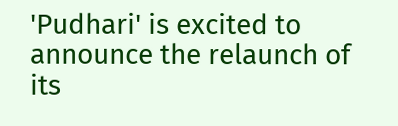'Pudhari' is excited to announce the relaunch of its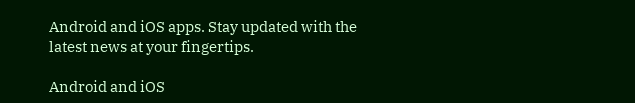Android and iOS apps. Stay updated with the latest news at your fingertips.

Android and iOS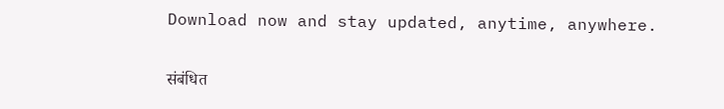Download now and stay updated, anytime, anywhere.

संबंधित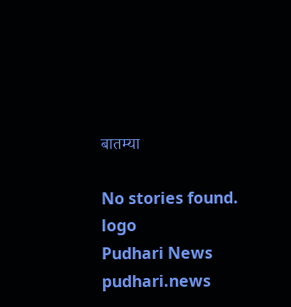बातम्या

No stories found.
logo
Pudhari News
pudhari.news